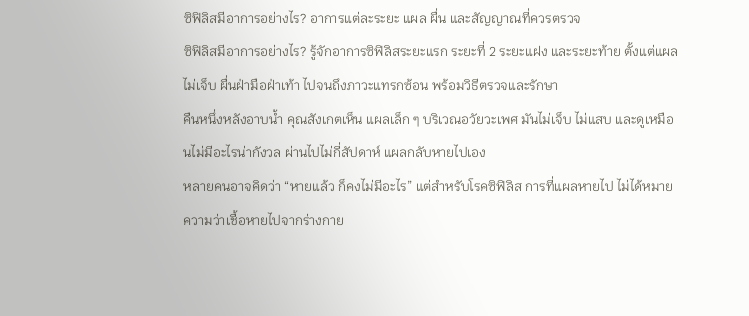ซิฟิลิสมีอาการอย่างไร? อาการแต่ละระยะ แผล ผื่น และสัญญาณที่ควรตรวจ
ซิฟิลิสมีอาการอย่างไร? รู้จักอาการซิฟิลิสระยะแรก ระยะที่ 2 ระยะแฝง และระยะท้าย ตั้งแต่แผลไม่เจ็บ ผื่นฝ่ามือฝ่าเท้า ไปจนถึงภาวะแทรกซ้อน พร้อมวิธีตรวจและรักษา
คืนหนึ่งหลังอาบน้ำ คุณสังเกตเห็น แผลเล็ก ๆ บริเวณอวัยวะเพศ มันไม่เจ็บ ไม่แสบ และดูเหมือนไม่มีอะไรน่ากังวล ผ่านไปไม่กี่สัปดาห์ แผลกลับหายไปเอง
หลายคนอาจคิดว่า “หายแล้ว ก็คงไม่มีอะไร” แต่สำหรับโรคซิฟิลิส การที่แผลหายไป ไม่ได้หมายความว่าเชื้อหายไปจากร่างกาย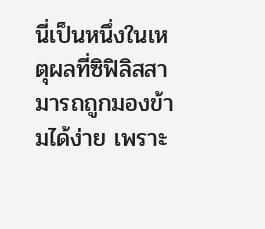นี่เป็นหนึ่งในเหตุผลที่ซิฟิลิสสามารถถูกมองข้ามได้ง่าย เพราะ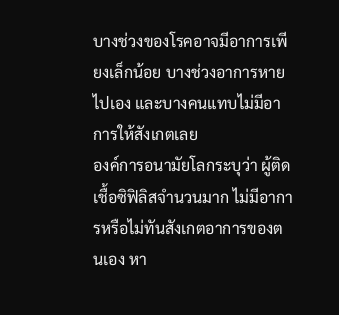บางช่วงของโรคอาจมีอาการเพียงเล็กน้อย บางช่วงอาการหายไปเอง และบางคนแทบไม่มีอาการให้สังเกตเลย
องค์การอนามัยโลกระบุว่า ผู้ติดเชื้อซิฟิลิสจำนวนมาก ไม่มีอาการหรือไม่ทันสังเกตอาการของตนเอง หา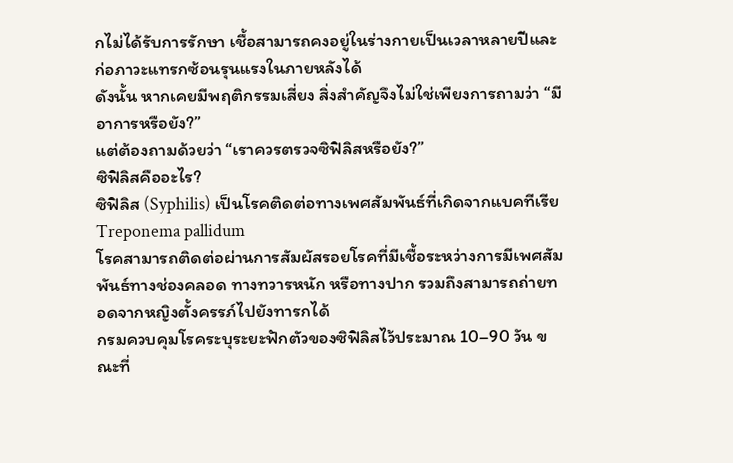กไม่ได้รับการรักษา เชื้อสามารถคงอยู่ในร่างกายเป็นเวลาหลายปีและก่อภาวะแทรกซ้อนรุนแรงในภายหลังได้
ดังนั้น หากเคยมีพฤติกรรมเสี่ยง สิ่งสำคัญจึงไม่ใช่เพียงการถามว่า “มีอาการหรือยัง?”
แต่ต้องถามด้วยว่า “เราควรตรวจซิฟิลิสหรือยัง?”
ซิฟิลิสคืออะไร?
ซิฟิลิส (Syphilis) เป็นโรคติดต่อทางเพศสัมพันธ์ที่เกิดจากแบคทีเรีย Treponema pallidum
โรคสามารถติดต่อผ่านการสัมผัสรอยโรคที่มีเชื้อระหว่างการมีเพศสัมพันธ์ทางช่องคลอด ทางทวารหนัก หรือทางปาก รวมถึงสามารถถ่ายทอดจากหญิงตั้งครรภ์ไปยังทารกได้
กรมควบคุมโรคระบุระยะฟักตัวของซิฟิลิสไว้ประมาณ 10–90 วัน ขณะที่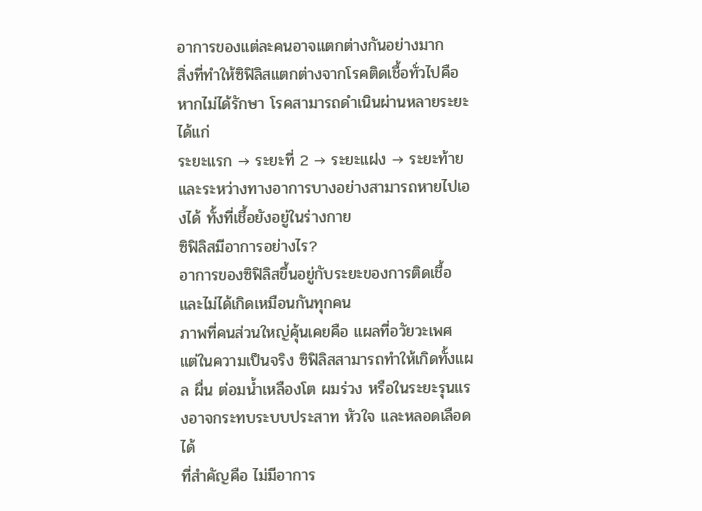อาการของแต่ละคนอาจแตกต่างกันอย่างมาก
สิ่งที่ทำให้ซิฟิลิสแตกต่างจากโรคติดเชื้อทั่วไปคือ หากไม่ได้รักษา โรคสามารถดำเนินผ่านหลายระยะ ได้แก่
ระยะแรก → ระยะที่ 2 → ระยะแฝง → ระยะท้าย
และระหว่างทางอาการบางอย่างสามารถหายไปเองได้ ทั้งที่เชื้อยังอยู่ในร่างกาย
ซิฟิลิสมีอาการอย่างไร?
อาการของซิฟิลิสขึ้นอยู่กับระยะของการติดเชื้อ และไม่ได้เกิดเหมือนกันทุกคน
ภาพที่คนส่วนใหญ่คุ้นเคยคือ แผลที่อวัยวะเพศ
แต่ในความเป็นจริง ซิฟิลิสสามารถทำให้เกิดทั้งแผล ผื่น ต่อมน้ำเหลืองโต ผมร่วง หรือในระยะรุนแรงอาจกระทบระบบประสาท หัวใจ และหลอดเลือดได้
ที่สำคัญคือ ไม่มีอาการ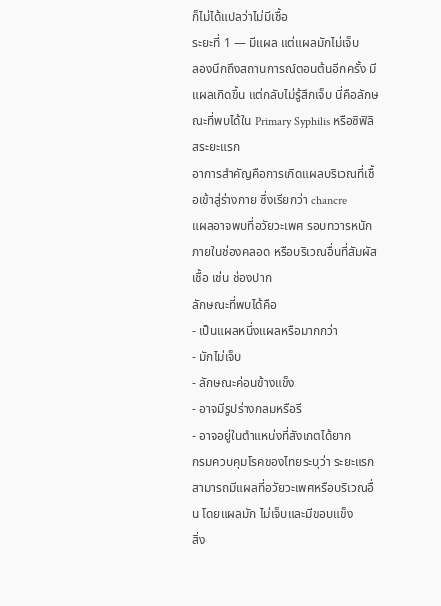ก็ไม่ได้แปลว่าไม่มีเชื้อ
ระยะที่ 1 — มีแผล แต่แผลมักไม่เจ็บ
ลองนึกถึงสถานการณ์ตอนต้นอีกครั้ง มีแผลเกิดขึ้น แต่กลับไม่รู้สึกเจ็บ นี่คือลักษณะที่พบได้ใน Primary Syphilis หรือซิฟิลิสระยะแรก
อาการสำคัญคือการเกิดแผลบริเวณที่เชื้อเข้าสู่ร่างกาย ซึ่งเรียกว่า chancre
แผลอาจพบที่อวัยวะเพศ รอบทวารหนัก ภายในช่องคลอด หรือบริเวณอื่นที่สัมผัสเชื้อ เช่น ช่องปาก
ลักษณะที่พบได้คือ
- เป็นแผลหนึ่งแผลหรือมากกว่า
- มักไม่เจ็บ
- ลักษณะค่อนข้างแข็ง
- อาจมีรูปร่างกลมหรือรี
- อาจอยู่ในตำแหน่งที่สังเกตได้ยาก
กรมควบคุมโรคของไทยระบุว่า ระยะแรกสามารถมีแผลที่อวัยวะเพศหรือบริเวณอื่น โดยแผลมัก ไม่เจ็บและมีขอบแข็ง
สิ่ง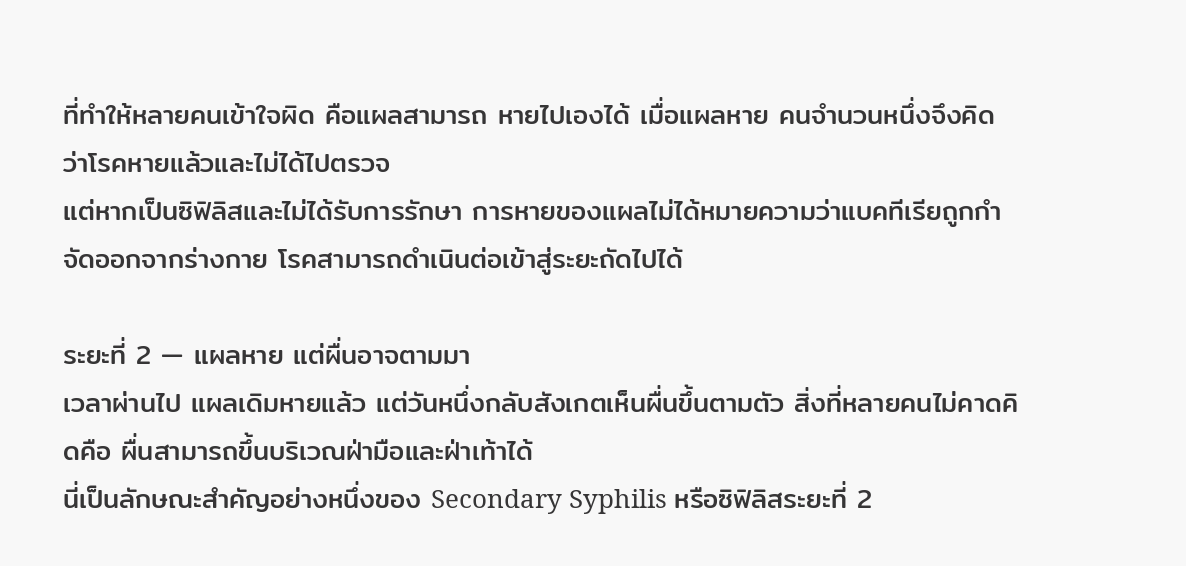ที่ทำให้หลายคนเข้าใจผิด คือแผลสามารถ หายไปเองได้ เมื่อแผลหาย คนจำนวนหนึ่งจึงคิดว่าโรคหายแล้วและไม่ได้ไปตรวจ
แต่หากเป็นซิฟิลิสและไม่ได้รับการรักษา การหายของแผลไม่ได้หมายความว่าแบคทีเรียถูกกำจัดออกจากร่างกาย โรคสามารถดำเนินต่อเข้าสู่ระยะถัดไปได้

ระยะที่ 2 — แผลหาย แต่ผื่นอาจตามมา
เวลาผ่านไป แผลเดิมหายแล้ว แต่วันหนึ่งกลับสังเกตเห็นผื่นขึ้นตามตัว สิ่งที่หลายคนไม่คาดคิดคือ ผื่นสามารถขึ้นบริเวณฝ่ามือและฝ่าเท้าได้
นี่เป็นลักษณะสำคัญอย่างหนึ่งของ Secondary Syphilis หรือซิฟิลิสระยะที่ 2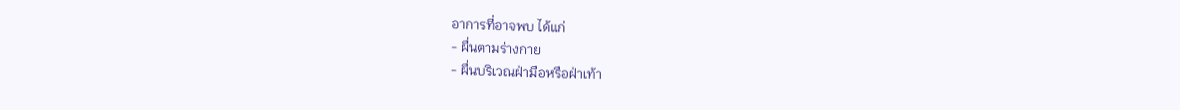อาการที่อาจพบ ได้แก่
- ผื่นตามร่างกาย
- ผื่นบริเวณฝ่ามือหรือฝ่าเท้า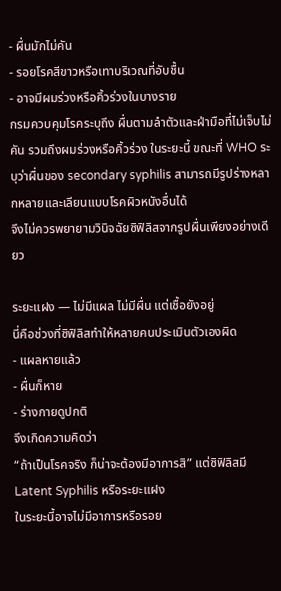- ผื่นมักไม่คัน
- รอยโรคสีขาวหรือเทาบริเวณที่อับชื้น
- อาจมีผมร่วงหรือคิ้วร่วงในบางราย
กรมควบคุมโรคระบุถึง ผื่นตามลำตัวและฝ่ามือที่ไม่เจ็บไม่คัน รวมถึงผมร่วงหรือคิ้วร่วง ในระยะนี้ ขณะที่ WHO ระบุว่าผื่นของ secondary syphilis สามารถมีรูปร่างหลากหลายและเลียนแบบโรคผิวหนังอื่นได้
จึงไม่ควรพยายามวินิจฉัยซิฟิลิสจากรูปผื่นเพียงอย่างเดียว

ระยะแฝง — ไม่มีแผล ไม่มีผื่น แต่เชื้อยังอยู่
นี่คือช่วงที่ซิฟิลิสทำให้หลายคนประเมินตัวเองผิด
- แผลหายแล้ว
- ผื่นก็หาย
- ร่างกายดูปกติ
จึงเกิดความคิดว่า
“ถ้าเป็นโรคจริง ก็น่าจะต้องมีอาการสิ” แต่ซิฟิลิสมี Latent Syphilis หรือระยะแฝง
ในระยะนี้อาจไม่มีอาการหรือรอย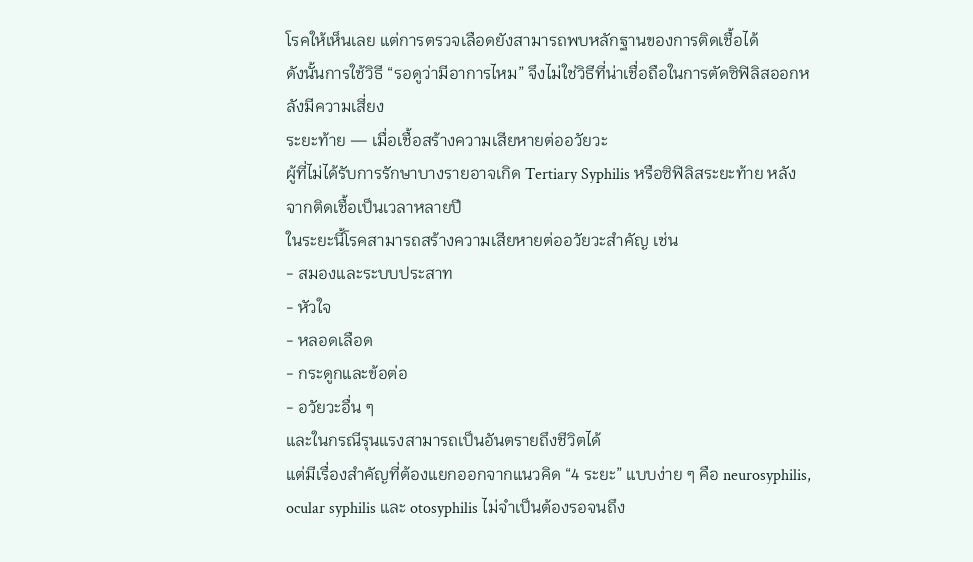โรคให้เห็นเลย แต่การตรวจเลือดยังสามารถพบหลักฐานของการติดเชื้อได้
ดังนั้นการใช้วิธี “รอดูว่ามีอาการไหม” จึงไม่ใช่วิธีที่น่าเชื่อถือในการตัดซิฟิลิสออกหลังมีความเสี่ยง
ระยะท้าย — เมื่อเชื้อสร้างความเสียหายต่ออวัยวะ
ผู้ที่ไม่ได้รับการรักษาบางรายอาจเกิด Tertiary Syphilis หรือซิฟิลิสระยะท้าย หลังจากติดเชื้อเป็นเวลาหลายปี
ในระยะนี้โรคสามารถสร้างความเสียหายต่ออวัยวะสำคัญ เช่น
- สมองและระบบประสาท
- หัวใจ
- หลอดเลือด
- กระดูกและข้อต่อ
- อวัยวะอื่น ๆ
และในกรณีรุนแรงสามารถเป็นอันตรายถึงชีวิตได้
แต่มีเรื่องสำคัญที่ต้องแยกออกจากแนวคิด “4 ระยะ” แบบง่าย ๆ คือ neurosyphilis, ocular syphilis และ otosyphilis ไม่จำเป็นต้องรอจนถึง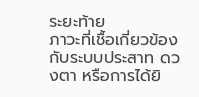ระยะท้าย
ภาวะที่เชื้อเกี่ยวข้องกับระบบประสาท ดวงตา หรือการได้ยิ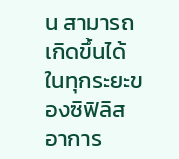น สามารถเกิดขึ้นได้ในทุกระยะของซิฟิลิส
อาการ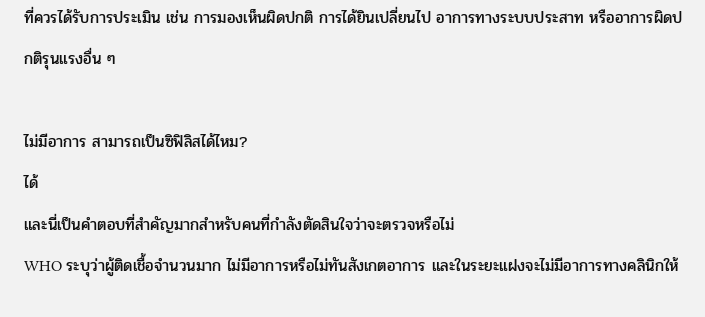ที่ควรได้รับการประเมิน เช่น การมองเห็นผิดปกติ การได้ยินเปลี่ยนไป อาการทางระบบประสาท หรืออาการผิดปกติรุนแรงอื่น ๆ

ไม่มีอาการ สามารถเป็นซิฟิลิสได้ไหม?
ได้
และนี่เป็นคำตอบที่สำคัญมากสำหรับคนที่กำลังตัดสินใจว่าจะตรวจหรือไม่
WHO ระบุว่าผู้ติดเชื้อจำนวนมาก ไม่มีอาการหรือไม่ทันสังเกตอาการ และในระยะแฝงจะไม่มีอาการทางคลินิกให้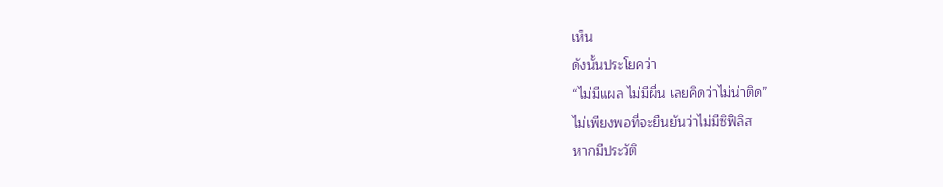เห็น
ดังนั้นประโยคว่า
“ไม่มีแผล ไม่มีผื่น เลยคิดว่าไม่น่าติด”
ไม่เพียงพอที่จะยืนยันว่าไม่มีซิฟิลิส
หากมีประวัติ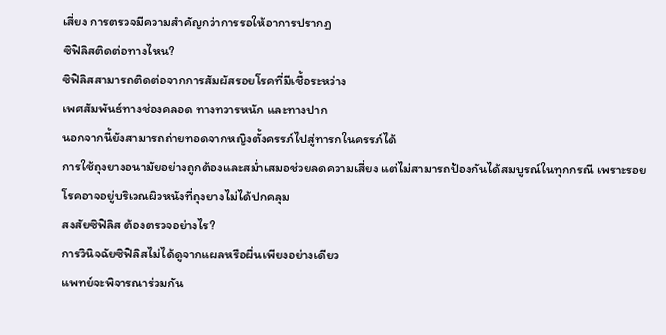เสี่ยง การตรวจมีความสำคัญกว่าการรอให้อาการปรากฏ
ซิฟิลิสติดต่อทางไหน?
ซิฟิลิสสามารถติดต่อจากการสัมผัสรอยโรคที่มีเชื้อระหว่าง
เพศสัมพันธ์ทางช่องคลอด ทางทวารหนัก และทางปาก
นอกจากนี้ยังสามารถถ่ายทอดจากหญิงตั้งครรภ์ไปสู่ทารกในครรภ์ได้
การใช้ถุงยางอนามัยอย่างถูกต้องและสม่ำเสมอช่วยลดความเสี่ยง แต่ไม่สามารถป้องกันได้สมบูรณ์ในทุกกรณี เพราะรอยโรคอาจอยู่บริเวณผิวหนังที่ถุงยางไม่ได้ปกคลุม
สงสัยซิฟิลิส ต้องตรวจอย่างไร?
การวินิจฉัยซิฟิลิสไม่ได้ดูจากแผลหรือผื่นเพียงอย่างเดียว
แพทย์จะพิจารณาร่วมกัน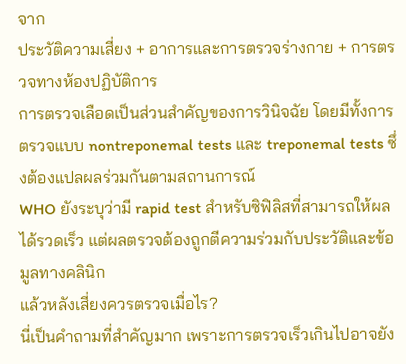จาก
ประวัติความเสี่ยง + อาการและการตรวจร่างกาย + การตรวจทางห้องปฏิบัติการ
การตรวจเลือดเป็นส่วนสำคัญของการวินิจฉัย โดยมีทั้งการตรวจแบบ nontreponemal tests และ treponemal tests ซึ่งต้องแปลผลร่วมกันตามสถานการณ์
WHO ยังระบุว่ามี rapid test สำหรับซิฟิลิสที่สามารถให้ผลได้รวดเร็ว แต่ผลตรวจต้องถูกตีความร่วมกับประวัติและข้อมูลทางคลินิก
แล้วหลังเสี่ยงควรตรวจเมื่อไร?
นี่เป็นคำถามที่สำคัญมาก เพราะการตรวจเร็วเกินไปอาจยัง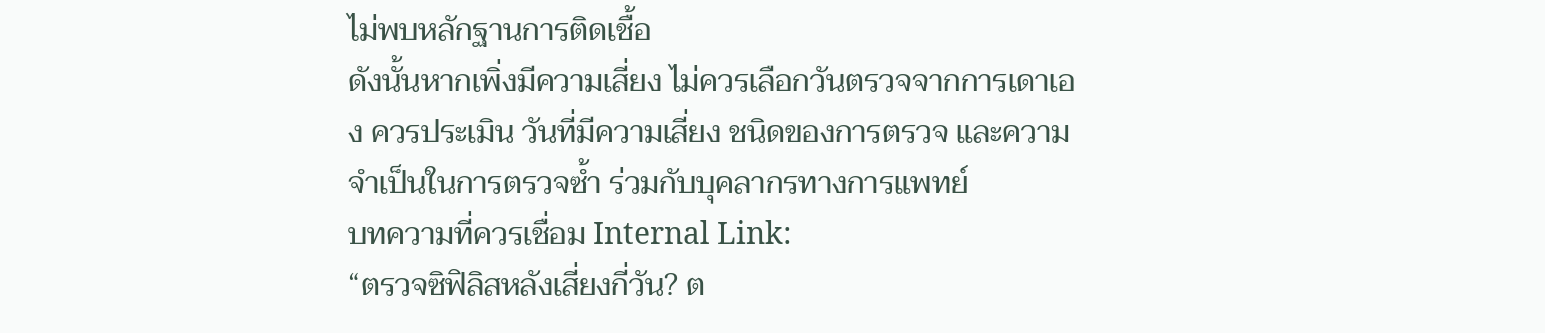ไม่พบหลักฐานการติดเชื้อ
ดังนั้นหากเพิ่งมีความเสี่ยง ไม่ควรเลือกวันตรวจจากการเดาเอง ควรประเมิน วันที่มีความเสี่ยง ชนิดของการตรวจ และความจำเป็นในการตรวจซ้ำ ร่วมกับบุคลากรทางการแพทย์
บทความที่ควรเชื่อม Internal Link:
“ตรวจซิฟิลิสหลังเสี่ยงกี่วัน? ต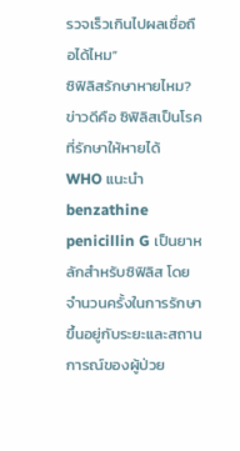รวจเร็วเกินไปผลเชื่อถือได้ไหม”
ซิฟิลิสรักษาหายไหม?
ข่าวดีคือ ซิฟิลิสเป็นโรคที่รักษาให้หายได้
WHO แนะนำ benzathine penicillin G เป็นยาหลักสำหรับซิฟิลิส โดยจำนวนครั้งในการรักษาขึ้นอยู่กับระยะและสถานการณ์ของผู้ป่วย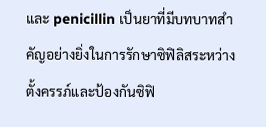และ penicillin เป็นยาที่มีบทบาทสำคัญอย่างยิ่งในการรักษาซิฟิลิสระหว่างตั้งครรภ์และป้องกันซิฟิ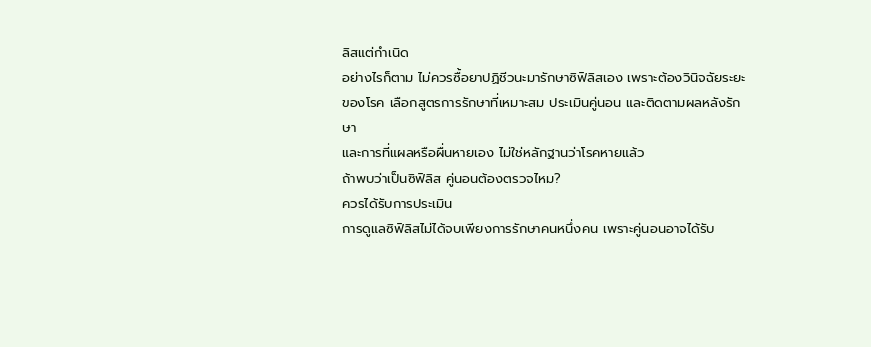ลิสแต่กำเนิด
อย่างไรก็ตาม ไม่ควรซื้อยาปฏิชีวนะมารักษาซิฟิลิสเอง เพราะต้องวินิจฉัยระยะของโรค เลือกสูตรการรักษาที่เหมาะสม ประเมินคู่นอน และติดตามผลหลังรักษา
และการที่แผลหรือผื่นหายเอง ไม่ใช่หลักฐานว่าโรคหายแล้ว
ถ้าพบว่าเป็นซิฟิลิส คู่นอนต้องตรวจไหม?
ควรได้รับการประเมิน
การดูแลซิฟิลิสไม่ได้จบเพียงการรักษาคนหนึ่งคน เพราะคู่นอนอาจได้รับ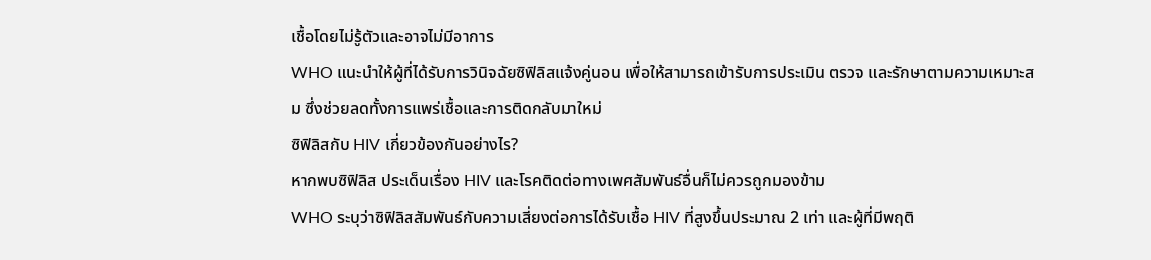เชื้อโดยไม่รู้ตัวและอาจไม่มีอาการ
WHO แนะนำให้ผู้ที่ได้รับการวินิจฉัยซิฟิลิสแจ้งคู่นอน เพื่อให้สามารถเข้ารับการประเมิน ตรวจ และรักษาตามความเหมาะสม ซึ่งช่วยลดทั้งการแพร่เชื้อและการติดกลับมาใหม่
ซิฟิลิสกับ HIV เกี่ยวข้องกันอย่างไร?
หากพบซิฟิลิส ประเด็นเรื่อง HIV และโรคติดต่อทางเพศสัมพันธ์อื่นก็ไม่ควรถูกมองข้าม
WHO ระบุว่าซิฟิลิสสัมพันธ์กับความเสี่ยงต่อการได้รับเชื้อ HIV ที่สูงขึ้นประมาณ 2 เท่า และผู้ที่มีพฤติ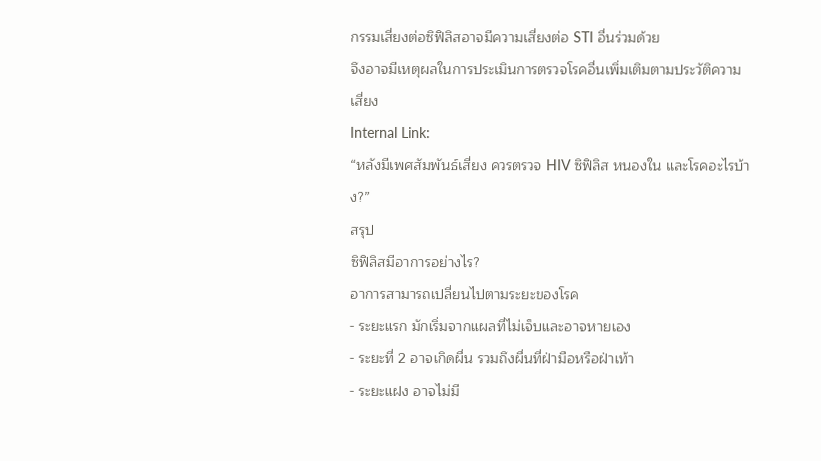กรรมเสี่ยงต่อซิฟิลิสอาจมีความเสี่ยงต่อ STI อื่นร่วมด้วย
จึงอาจมีเหตุผลในการประเมินการตรวจโรคอื่นเพิ่มเติมตามประวัติความเสี่ยง
Internal Link:
“หลังมีเพศสัมพันธ์เสี่ยง ควรตรวจ HIV ซิฟิลิส หนองใน และโรคอะไรบ้าง?”
สรุป
ซิฟิลิสมีอาการอย่างไร?
อาการสามารถเปลี่ยนไปตามระยะของโรค
- ระยะแรก มักเริ่มจากแผลที่ไม่เจ็บและอาจหายเอง
- ระยะที่ 2 อาจเกิดผื่น รวมถึงผื่นที่ฝ่ามือหรือฝ่าเท้า
- ระยะแฝง อาจไม่มี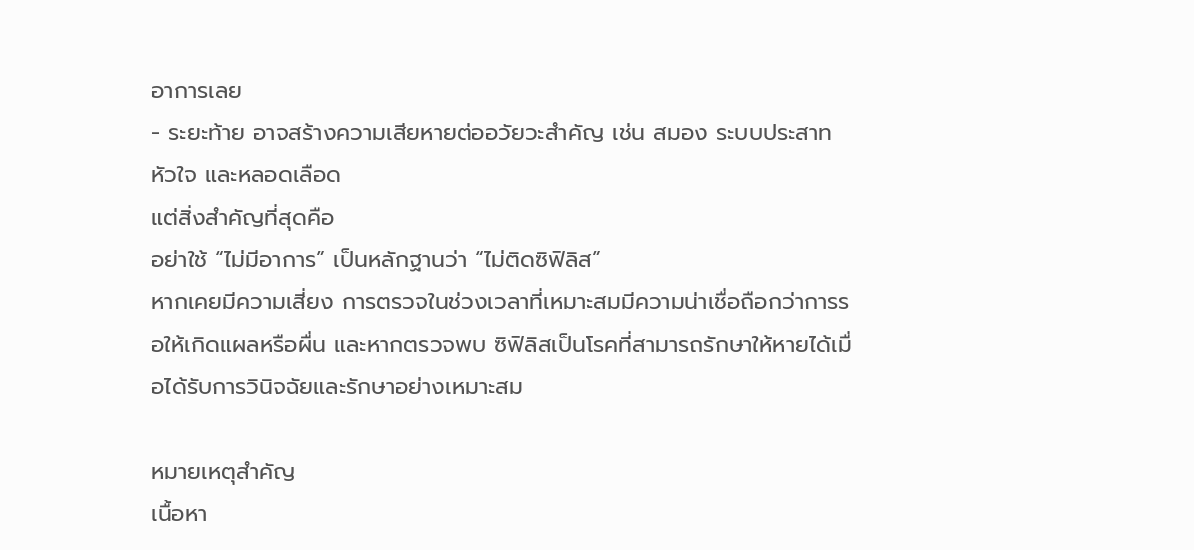อาการเลย
- ระยะท้าย อาจสร้างความเสียหายต่ออวัยวะสำคัญ เช่น สมอง ระบบประสาท หัวใจ และหลอดเลือด
แต่สิ่งสำคัญที่สุดคือ
อย่าใช้ “ไม่มีอาการ” เป็นหลักฐานว่า “ไม่ติดซิฟิลิส”
หากเคยมีความเสี่ยง การตรวจในช่วงเวลาที่เหมาะสมมีความน่าเชื่อถือกว่าการรอให้เกิดแผลหรือผื่น และหากตรวจพบ ซิฟิลิสเป็นโรคที่สามารถรักษาให้หายได้เมื่อได้รับการวินิจฉัยและรักษาอย่างเหมาะสม

หมายเหตุสำคัญ
เนื้อหา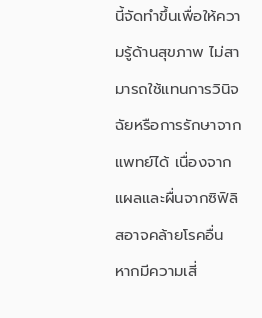นี้จัดทำขึ้นเพื่อให้ความรู้ด้านสุขภาพ ไม่สามารถใช้แทนการวินิจฉัยหรือการรักษาจากแพทย์ได้ เนื่องจากแผลและผื่นจากซิฟิลิสอาจคล้ายโรคอื่น หากมีความเสี่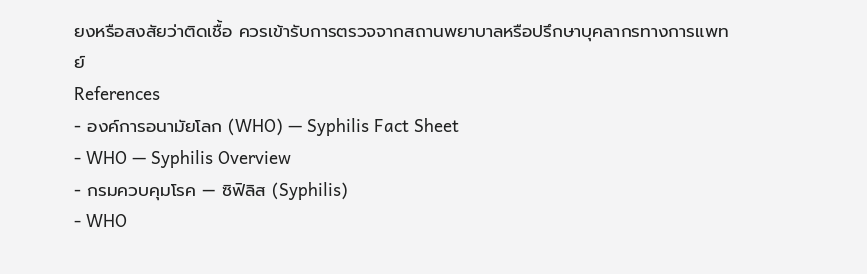ยงหรือสงสัยว่าติดเชื้อ ควรเข้ารับการตรวจจากสถานพยาบาลหรือปรึกษาบุคลากรทางการแพทย์
References
- องค์การอนามัยโลก (WHO) — Syphilis Fact Sheet
- WHO — Syphilis Overview
- กรมควบคุมโรค — ซิฟิลิส (Syphilis)
- WHO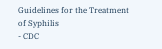Guidelines for the Treatment of Syphilis
- CDC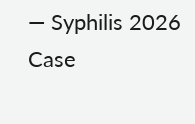— Syphilis 2026 Case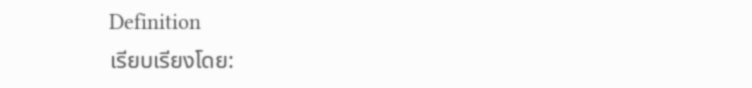Definition
เรียบเรียงโดย: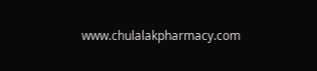www.chulalakpharmacy.com